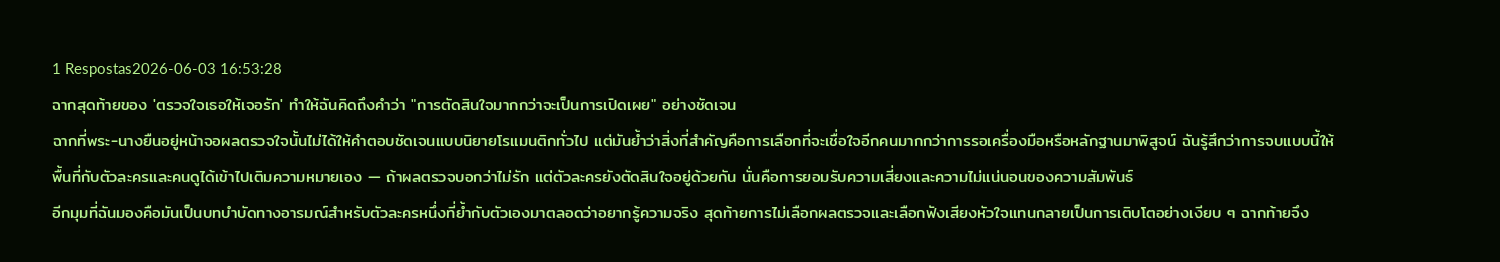1 Respostas2026-06-03 16:53:28
ฉากสุดท้ายของ 'ตรวจใจเธอให้เจอรัก' ทำให้ฉันคิดถึงคำว่า "การตัดสินใจมากกว่าจะเป็นการเปิดเผย" อย่างชัดเจน
ฉากที่พระ-นางยืนอยู่หน้าจอผลตรวจใจนั้นไม่ได้ให้คำตอบชัดเจนแบบนิยายโรแมนติกทั่วไป แต่มันย้ำว่าสิ่งที่สำคัญคือการเลือกที่จะเชื่อใจอีกคนมากกว่าการรอเครื่องมือหรือหลักฐานมาพิสูจน์ ฉันรู้สึกว่าการจบแบบนี้ให้พื้นที่กับตัวละครและคนดูได้เข้าไปเติมความหมายเอง — ถ้าผลตรวจบอกว่าไม่รัก แต่ตัวละครยังตัดสินใจอยู่ด้วยกัน นั่นคือการยอมรับความเสี่ยงและความไม่แน่นอนของความสัมพันธ์
อีกมุมที่ฉันมองคือมันเป็นบทบำบัดทางอารมณ์สำหรับตัวละครหนึ่งที่ย้ำกับตัวเองมาตลอดว่าอยากรู้ความจริง สุดท้ายการไม่เลือกผลตรวจและเลือกฟังเสียงหัวใจแทนกลายเป็นการเติบโตอย่างเงียบ ๆ ฉากท้ายจึง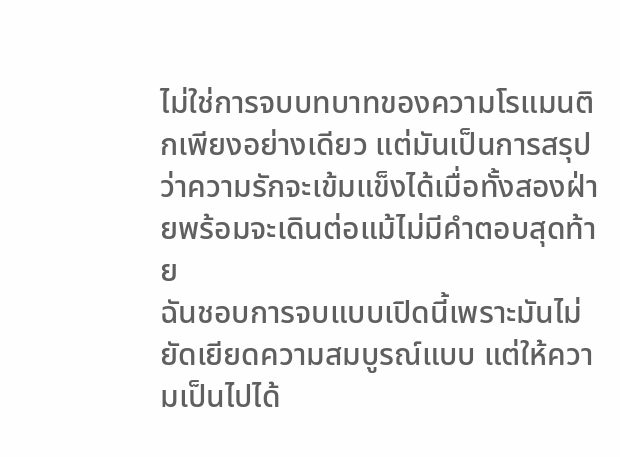ไม่ใช่การจบบทบาทของความโรแมนติกเพียงอย่างเดียว แต่มันเป็นการสรุปว่าความรักจะเข้มแข็งได้เมื่อทั้งสองฝ่ายพร้อมจะเดินต่อแม้ไม่มีคำตอบสุดท้าย
ฉันชอบการจบแบบเปิดนี้เพราะมันไม่ยัดเยียดความสมบูรณ์แบบ แต่ให้ความเป็นไปได้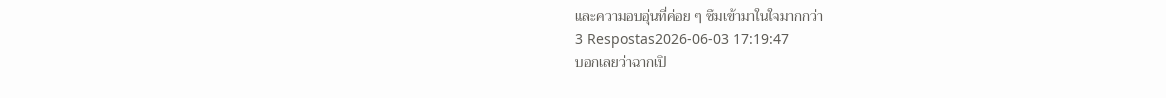และความอบอุ่นที่ค่อย ๆ ซึมเข้ามาในใจมากกว่า
3 Respostas2026-06-03 17:19:47
บอกเลยว่าฉากเปิ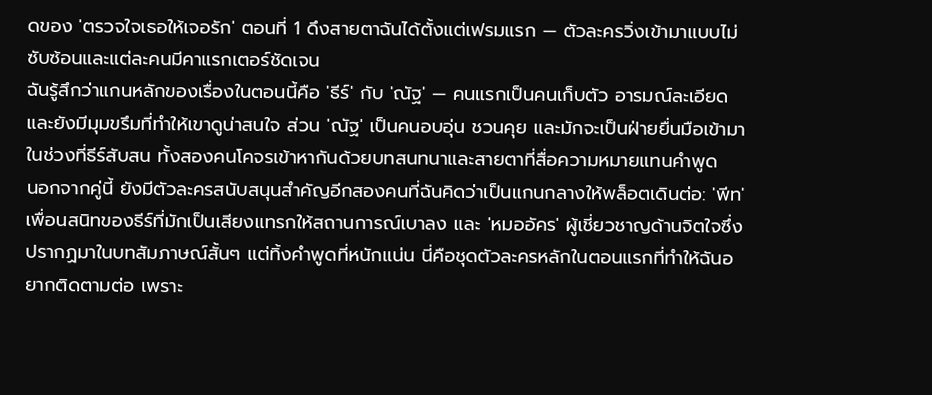ดของ 'ตรวจใจเธอให้เจอรัก' ตอนที่ 1 ดึงสายตาฉันได้ตั้งแต่เฟรมแรก — ตัวละครวิ่งเข้ามาแบบไม่ซับซ้อนและแต่ละคนมีคาแรกเตอร์ชัดเจน
ฉันรู้สึกว่าแกนหลักของเรื่องในตอนนี้คือ 'ธีร์' กับ 'ณัฐ' — คนแรกเป็นคนเก็บตัว อารมณ์ละเอียด และยังมีมุมขรึมที่ทำให้เขาดูน่าสนใจ ส่วน 'ณัฐ' เป็นคนอบอุ่น ชวนคุย และมักจะเป็นฝ่ายยื่นมือเข้ามาในช่วงที่ธีร์สับสน ทั้งสองคนโคจรเข้าหากันด้วยบทสนทนาและสายตาที่สื่อความหมายแทนคำพูด
นอกจากคู่นี้ ยังมีตัวละครสนับสนุนสำคัญอีกสองคนที่ฉันคิดว่าเป็นแกนกลางให้พล็อตเดินต่อ: 'พีท' เพื่อนสนิทของธีร์ที่มักเป็นเสียงแทรกให้สถานการณ์เบาลง และ 'หมออัคร' ผู้เชี่ยวชาญด้านจิตใจซึ่งปรากฏมาในบทสัมภาษณ์สั้นๆ แต่ทิ้งคำพูดที่หนักแน่น นี่คือชุดตัวละครหลักในตอนแรกที่ทำให้ฉันอยากติดตามต่อ เพราะ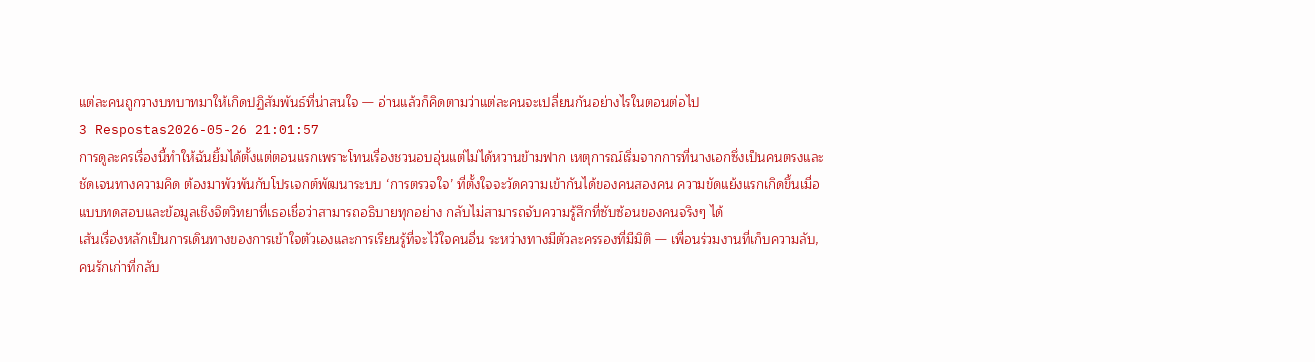แต่ละคนถูกวางบทบาทมาให้เกิดปฏิสัมพันธ์ที่น่าสนใจ — อ่านแล้วก็คิดตามว่าแต่ละคนจะเปลี่ยนกันอย่างไรในตอนต่อไป
3 Respostas2026-05-26 21:01:57
การดูละครเรื่องนี้ทำให้ฉันยิ้มได้ตั้งแต่ตอนแรกเพราะโทนเรื่องชวนอบอุ่นแต่ไม่ได้หวานข้ามฟาก เหตุการณ์เริ่มจากการที่นางเอกซึ่งเป็นคนตรงและชัดเจนทางความคิด ต้องมาพัวพันกับโปรเจกต์พัฒนาระบบ ‘การตรวจใจ’ ที่ตั้งใจจะวัดความเข้ากันได้ของคนสองคน ความขัดแย้งแรกเกิดขึ้นเมื่อแบบทดสอบและข้อมูลเชิงจิตวิทยาที่เธอเชื่อว่าสามารถอธิบายทุกอย่าง กลับไม่สามารถจับความรู้สึกที่ซับซ้อนของคนจริงๆ ได้
เส้นเรื่องหลักเป็นการเดินทางของการเข้าใจตัวเองและการเรียนรู้ที่จะไว้ใจคนอื่น ระหว่างทางมีตัวละครรองที่มีมิติ — เพื่อนร่วมงานที่เก็บความลับ, คนรักเก่าที่กลับ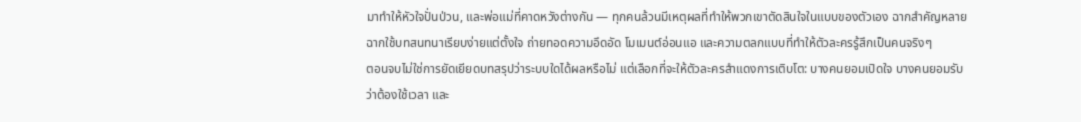มาทำให้หัวใจปั่นป่วน, และพ่อแม่ที่คาดหวังต่างกัน — ทุกคนล้วนมีเหตุผลที่ทำให้พวกเขาตัดสินใจในแบบของตัวเอง ฉากสำคัญหลายฉากใช้บทสนทนาเรียบง่ายแต่ตั้งใจ ถ่ายทอดความอึดอัด โมเมนต์อ่อนแอ และความตลกแบบที่ทำให้ตัวละครรู้สึกเป็นคนจริงๆ
ตอนจบไม่ใช่การยัดเยียดบทสรุปว่าระบบใดได้ผลหรือไม่ แต่เลือกที่จะให้ตัวละครสำแดงการเติบโต: บางคนยอมเปิดใจ บางคนยอมรับว่าต้องใช้เวลา และ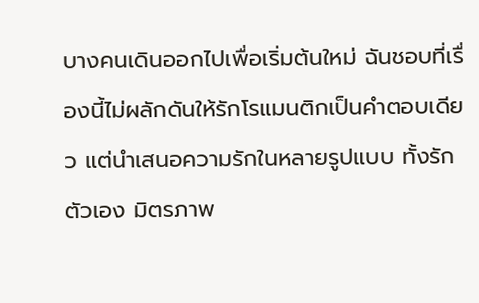บางคนเดินออกไปเพื่อเริ่มต้นใหม่ ฉันชอบที่เรื่องนี้ไม่ผลักดันให้รักโรแมนติกเป็นคำตอบเดียว แต่นำเสนอความรักในหลายรูปแบบ ทั้งรักตัวเอง มิตรภาพ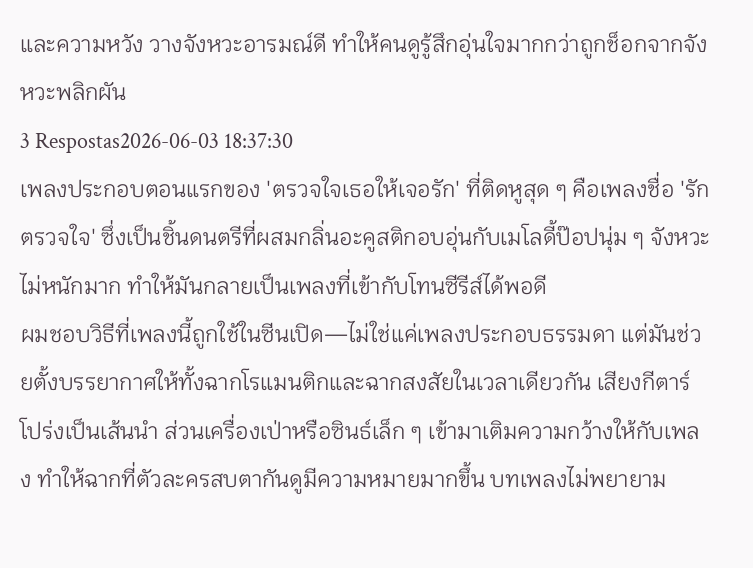และความหวัง วางจังหวะอารมณ์ดี ทำให้คนดูรู้สึกอุ่นใจมากกว่าถูกช็อกจากจังหวะพลิกผัน
3 Respostas2026-06-03 18:37:30
เพลงประกอบตอนแรกของ 'ตรวจใจเธอให้เจอรัก' ที่ติดหูสุด ๆ คือเพลงชื่อ 'รักตรวจใจ' ซึ่งเป็นชิ้นดนตรีที่ผสมกลิ่นอะคูสติกอบอุ่นกับเมโลดี้ป๊อปนุ่ม ๆ จังหวะไม่หนักมาก ทำให้มันกลายเป็นเพลงที่เข้ากับโทนซีรีส์ได้พอดี
ผมชอบวิธีที่เพลงนี้ถูกใช้ในซีนเปิด—ไม่ใช่แค่เพลงประกอบธรรมดา แต่มันช่วยตั้งบรรยากาศให้ทั้งฉากโรแมนติกและฉากสงสัยในเวลาเดียวกัน เสียงกีตาร์โปร่งเป็นเส้นนำ ส่วนเครื่องเป่าหรือซินธ์เล็ก ๆ เข้ามาเติมความกว้างให้กับเพลง ทำให้ฉากที่ตัวละครสบตากันดูมีความหมายมากขึ้น บทเพลงไม่พยายาม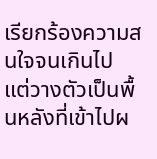เรียกร้องความสนใจจนเกินไป แต่วางตัวเป็นพื้นหลังที่เข้าไปผ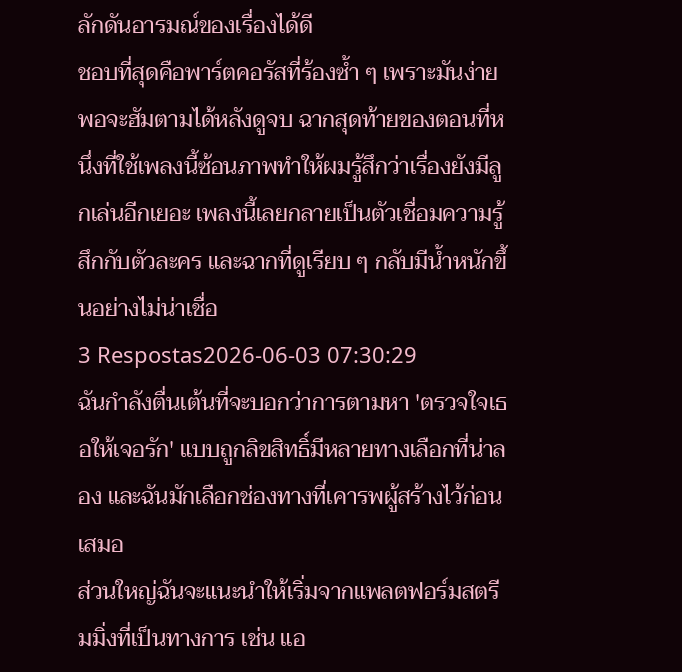ลักดันอารมณ์ของเรื่องได้ดี
ชอบที่สุดคือพาร์ตคอรัสที่ร้องซ้ำ ๆ เพราะมันง่ายพอจะฮัมตามได้หลังดูจบ ฉากสุดท้ายของตอนที่หนึ่งที่ใช้เพลงนี้ซ้อนภาพทำให้ผมรู้สึกว่าเรื่องยังมีลูกเล่นอีกเยอะ เพลงนี้เลยกลายเป็นตัวเชื่อมความรู้สึกกับตัวละคร และฉากที่ดูเรียบ ๆ กลับมีน้ำหนักขึ้นอย่างไม่น่าเชื่อ
3 Respostas2026-06-03 07:30:29
ฉันกำลังตื่นเต้นที่จะบอกว่าการตามหา 'ตรวจใจเธอให้เจอรัก' แบบถูกลิขสิทธิ์มีหลายทางเลือกที่น่าลอง และฉันมักเลือกช่องทางที่เคารพผู้สร้างไว้ก่อนเสมอ
ส่วนใหญ่ฉันจะแนะนำให้เริ่มจากแพลตฟอร์มสตรีมมิ่งที่เป็นทางการ เช่น แอ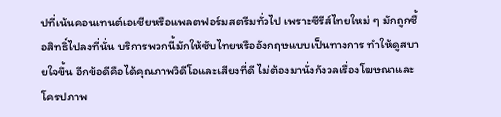ปที่เน้นคอนเทนต์เอเชียหรือแพลตฟอร์มสตรีมทั่วไป เพราะซีรีส์ไทยใหม่ ๆ มักถูกซื้อสิทธิ์ไปลงที่นั่น บริการพวกนี้มักให้ซับไทยหรืออังกฤษแบบเป็นทางการ ทำให้ดูสบายใจขึ้น อีกข้อดีคือได้คุณภาพวิดีโอและเสียงที่ดี ไม่ต้องมานั่งกังวลเรื่องโฆษณาและโครปภาพ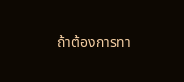ถ้าต้องการทา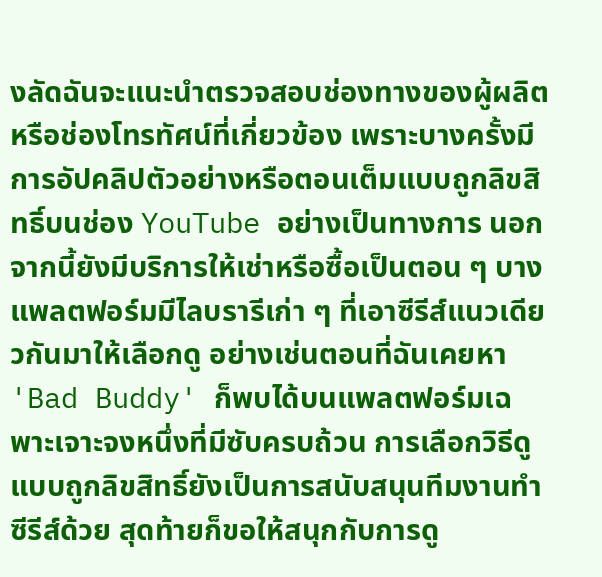งลัดฉันจะแนะนำตรวจสอบช่องทางของผู้ผลิตหรือช่องโทรทัศน์ที่เกี่ยวข้อง เพราะบางครั้งมีการอัปคลิปตัวอย่างหรือตอนเต็มแบบถูกลิขสิทธิ์บนช่อง YouTube อย่างเป็นทางการ นอกจากนี้ยังมีบริการให้เช่าหรือซื้อเป็นตอน ๆ บางแพลตฟอร์มมีไลบรารีเก่า ๆ ที่เอาซีรีส์แนวเดียวกันมาให้เลือกดู อย่างเช่นตอนที่ฉันเคยหา 'Bad Buddy' ก็พบได้บนแพลตฟอร์มเฉพาะเจาะจงหนึ่งที่มีซับครบถ้วน การเลือกวิธีดูแบบถูกลิขสิทธิ์ยังเป็นการสนับสนุนทีมงานทำซีรีส์ด้วย สุดท้ายก็ขอให้สนุกกับการดู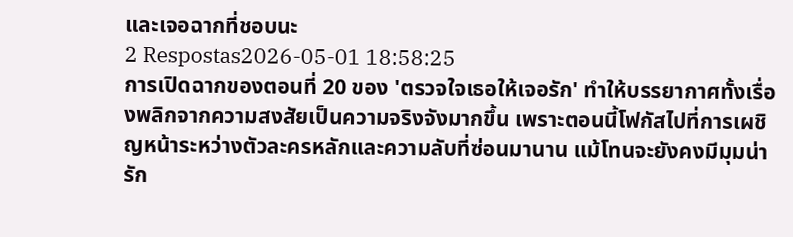และเจอฉากที่ชอบนะ
2 Respostas2026-05-01 18:58:25
การเปิดฉากของตอนที่ 20 ของ 'ตรวจใจเธอให้เจอรัก' ทำให้บรรยากาศทั้งเรื่องพลิกจากความสงสัยเป็นความจริงจังมากขึ้น เพราะตอนนี้โฟกัสไปที่การเผชิญหน้าระหว่างตัวละครหลักและความลับที่ซ่อนมานาน แม้โทนจะยังคงมีมุมน่ารัก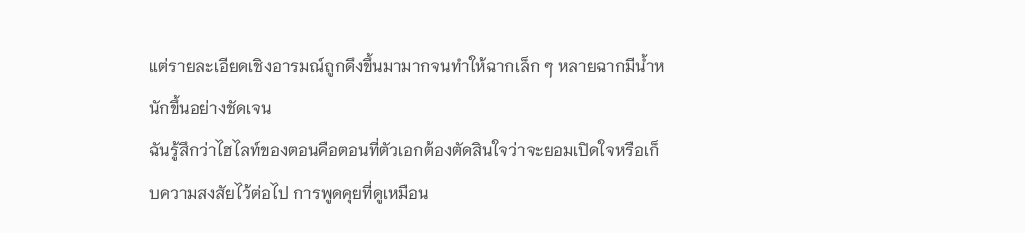แต่รายละเอียดเชิงอารมณ์ถูกดึงขึ้นมามากจนทำให้ฉากเล็ก ๆ หลายฉากมีน้ำหนักขึ้นอย่างชัดเจน
ฉันรู้สึกว่าไฮไลท์ของตอนคือตอนที่ตัวเอกต้องตัดสินใจว่าจะยอมเปิดใจหรือเก็บความสงสัยไว้ต่อไป การพูดคุยที่ดูเหมือน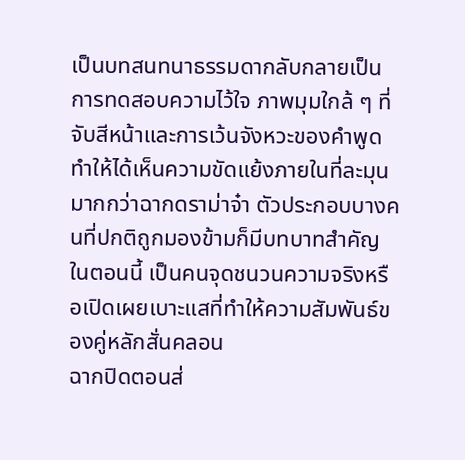เป็นบทสนทนาธรรมดากลับกลายเป็นการทดสอบความไว้ใจ ภาพมุมใกล้ ๆ ที่จับสีหน้าและการเว้นจังหวะของคำพูดทำให้ได้เห็นความขัดแย้งภายในที่ละมุนมากกว่าฉากดราม่าจ๋า ตัวประกอบบางคนที่ปกติถูกมองข้ามก็มีบทบาทสำคัญในตอนนี้ เป็นคนจุดชนวนความจริงหรือเปิดเผยเบาะแสที่ทำให้ความสัมพันธ์ของคู่หลักสั่นคลอน
ฉากปิดตอนส่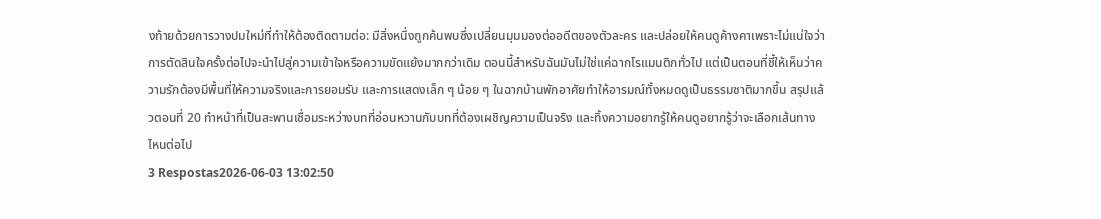งท้ายด้วยการวางปมใหม่ที่ทำให้ต้องติดตามต่อ: มีสิ่งหนึ่งถูกค้นพบซึ่งเปลี่ยนมุมมองต่ออดีตของตัวละคร และปล่อยให้คนดูค้างคาเพราะไม่แน่ใจว่าการตัดสินใจครั้งต่อไปจะนำไปสู่ความเข้าใจหรือความขัดแย้งมากกว่าเดิม ตอนนี้สำหรับฉันมันไม่ใช่แค่ฉากโรแมนติกทั่วไป แต่เป็นตอนที่ชี้ให้เห็นว่าความรักต้องมีพื้นที่ให้ความจริงและการยอมรับ และการแสดงเล็ก ๆ น้อย ๆ ในฉากบ้านพักอาศัยทำให้อารมณ์ทั้งหมดดูเป็นธรรมชาติมากขึ้น สรุปแล้วตอนที่ 20 ทำหน้าที่เป็นสะพานเชื่อมระหว่างบทที่อ่อนหวานกับบทที่ต้องเผชิญความเป็นจริง และทิ้งความอยากรู้ให้คนดูอยากรู้ว่าจะเลือกเส้นทางไหนต่อไป
3 Respostas2026-06-03 13:02:50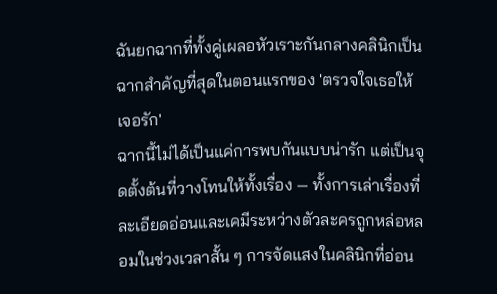ฉันยกฉากที่ทั้งคู่เผลอหัวเราะกันกลางคลินิกเป็นฉากสำคัญที่สุดในตอนแรกของ 'ตรวจใจเธอให้เจอรัก'
ฉากนี้ไม่ได้เป็นแค่การพบกันแบบน่ารัก แต่เป็นจุดตั้งต้นที่วางโทนให้ทั้งเรื่อง — ทั้งการเล่าเรื่องที่ละเอียดอ่อนและเคมีระหว่างตัวละครถูกหล่อหลอมในช่วงเวลาสั้น ๆ การจัดแสงในคลินิกที่อ่อน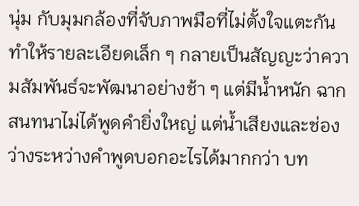นุ่ม กับมุมกล้องที่จับภาพมือที่ไม่ตั้งใจแตะกันทำให้รายละเอียดเล็ก ๆ กลายเป็นสัญญะว่าความสัมพันธ์จะพัฒนาอย่างช้า ๆ แต่มีน้ำหนัก ฉากสนทนาไม่ได้พูดคำยิ่งใหญ่ แต่น้ำเสียงและช่องว่างระหว่างคำพูดบอกอะไรได้มากกว่า บท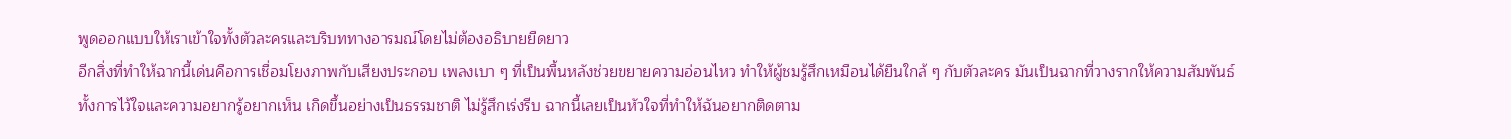พูดออกแบบให้เราเข้าใจทั้งตัวละครและบริบททางอารมณ์โดยไม่ต้องอธิบายยืดยาว
อีกสิ่งที่ทำให้ฉากนี้เด่นคือการเชื่อมโยงภาพกับเสียงประกอบ เพลงเบา ๆ ที่เป็นพื้นหลังช่วยขยายความอ่อนไหว ทำให้ผู้ชมรู้สึกเหมือนได้ยืนใกล้ ๆ กับตัวละคร มันเป็นฉากที่วางรากให้ความสัมพันธ์ ทั้งการไว้ใจและความอยากรู้อยากเห็น เกิดขึ้นอย่างเป็นธรรมชาติ ไม่รู้สึกเร่งรีบ ฉากนี้เลยเป็นหัวใจที่ทำให้ฉันอยากติดตาม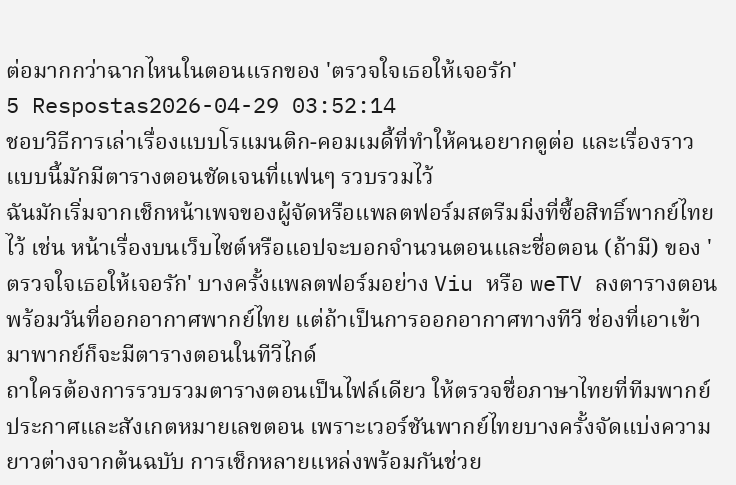ต่อมากกว่าฉากไหนในตอนแรกของ 'ตรวจใจเธอให้เจอรัก'
5 Respostas2026-04-29 03:52:14
ชอบวิธีการเล่าเรื่องแบบโรแมนติก-คอมเมดี้ที่ทำให้คนอยากดูต่อ และเรื่องราวแบบนี้มักมีตารางตอนชัดเจนที่แฟนๆ รวบรวมไว้
ฉันมักเริ่มจากเช็กหน้าเพจของผู้จัดหรือแพลตฟอร์มสตรีมมิ่งที่ซื้อสิทธิ์พากย์ไทยไว้ เช่น หน้าเรื่องบนเว็บไซต์หรือแอปจะบอกจำนวนตอนและชื่อตอน (ถ้ามี) ของ 'ตรวจใจเธอให้เจอรัก' บางครั้งแพลตฟอร์มอย่าง Viu หรือ weTV ลงตารางตอนพร้อมวันที่ออกอากาศพากย์ไทย แต่ถ้าเป็นการออกอากาศทางทีวี ช่องที่เอาเข้ามาพากย์ก็จะมีตารางตอนในทีวีไกด์
ถาใครต้องการรวบรวมตารางตอนเป็นไฟล์เดียว ให้ตรวจชื่อภาษาไทยที่ทีมพากย์ประกาศและสังเกตหมายเลขตอน เพราะเวอร์ชันพากย์ไทยบางครั้งจัดแบ่งความยาวต่างจากต้นฉบับ การเช็กหลายแหล่งพร้อมกันช่วย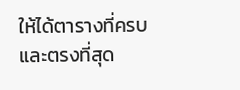ให้ได้ตารางที่ครบและตรงที่สุด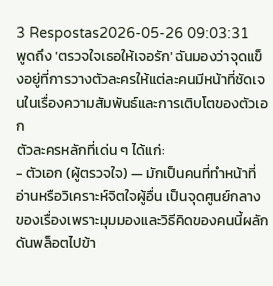3 Respostas2026-05-26 09:03:31
พูดถึง 'ตรวจใจเธอให้เจอรัก' ฉันมองว่าจุดแข็งอยู่ที่การวางตัวละครให้แต่ละคนมีหน้าที่ชัดเจนในเรื่องความสัมพันธ์และการเติบโตของตัวเอก
ตัวละครหลักที่เด่น ๆ ได้แก่:
- ตัวเอก (ผู้ตรวจใจ) — มักเป็นคนที่ทำหน้าที่อ่านหรือวิเคราะห์จิตใจผู้อื่น เป็นจุดศูนย์กลางของเรื่องเพราะมุมมองและวิธีคิดของคนนี้ผลักดันพล็อตไปข้า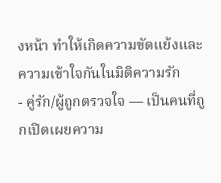งหน้า ทำให้เกิดความขัดแย้งและความเข้าใจกันในมิติความรัก
- คู่รัก/ผู้ถูกตรวจใจ — เป็นคนที่ถูกเปิดเผยความ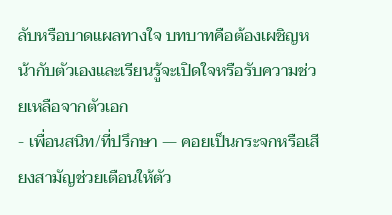ลับหรือบาดแผลทางใจ บทบาทคือต้องเผชิญหน้ากับตัวเองและเรียนรู้จะเปิดใจหรือรับความช่วยเหลือจากตัวเอก
- เพื่อนสนิท/ที่ปรึกษา — คอยเป็นกระจกหรือเสียงสามัญช่วยเตือนให้ตัว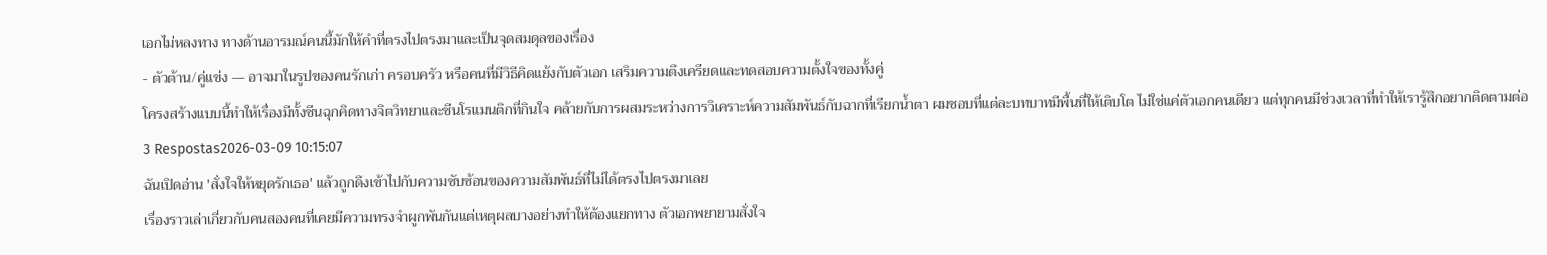เอกไม่หลงทาง ทางด้านอารมณ์คนนี้มักให้คำที่ตรงไปตรงมาและเป็นจุดสมดุลของเรื่อง
- ตัวต้าน/คู่แข่ง — อาจมาในรูปของคนรักเก่า ครอบครัว หรือคนที่มีวิธีคิดแย้งกับตัวเอก เสริมความตึงเครียดและทดสอบความตั้งใจของทั้งคู่
โครงสร้างแบบนี้ทำให้เรื่องมีทั้งซีนฉุกคิดทางจิตวิทยาและซีนโรแมนติกที่กินใจ คล้ายกับการผสมระหว่างการวิเคราะห์ความสัมพันธ์กับฉากที่เรียกน้ำตา ผมชอบที่แต่ละบทบาทมีพื้นที่ให้เติบโต ไม่ใช่แค่ตัวเอกคนเดียว แต่ทุกคนมีช่วงเวลาที่ทำให้เรารู้สึกอยากติดตามต่อ
3 Respostas2026-03-09 10:15:07
ฉันเปิดอ่าน 'สั่งใจให้หยุดรักเธอ' แล้วถูกดึงเข้าไปกับความซับซ้อนของความสัมพันธ์ที่ไม่ได้ตรงไปตรงมาเลย
เรื่องราวเล่าเกี่ยวกับคนสองคนที่เคยมีความทรงจำผูกพันกันแต่เหตุผลบางอย่างทำให้ต้องแยกทาง ตัวเอกพยายามสั่งใจ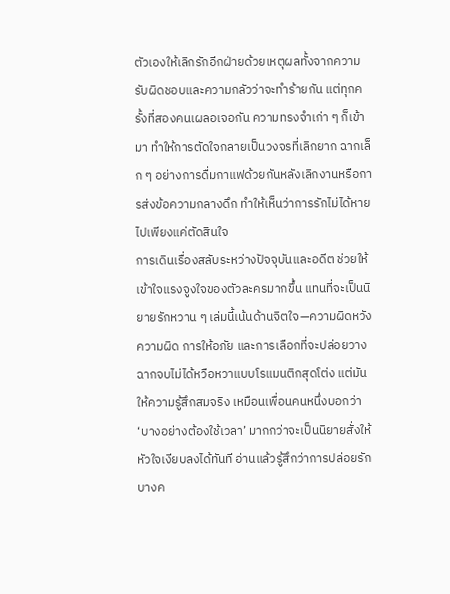ตัวเองให้เลิกรักอีกฝ่ายด้วยเหตุผลทั้งจากความรับผิดชอบและความกลัวว่าจะทำร้ายกัน แต่ทุกครั้งที่สองคนเผลอเจอกัน ความทรงจำเก่า ๆ ก็เข้ามา ทำให้การตัดใจกลายเป็นวงจรที่เลิกยาก ฉากเล็ก ๆ อย่างการดื่มกาแฟด้วยกันหลังเลิกงานหรือการส่งข้อความกลางดึก ทำให้เห็นว่าการรักไม่ได้หายไปเพียงแค่ตัดสินใจ
การเดินเรื่องสลับระหว่างปัจจุบันและอดีต ช่วยให้เข้าใจแรงจูงใจของตัวละครมากขึ้น แทนที่จะเป็นนิยายรักหวาน ๆ เล่มนี้เน้นด้านจิตใจ—ความผิดหวัง ความผิด การให้อภัย และการเลือกที่จะปล่อยวาง ฉากจบไม่ได้หวือหวาแบบโรแมนติกสุดโต่ง แต่มันให้ความรู้สึกสมจริง เหมือนเพื่อนคนหนึ่งบอกว่า ‘บางอย่างต้องใช้เวลา’ มากกว่าจะเป็นนิยายสั่งให้หัวใจเงียบลงได้ทันที อ่านแล้วรู้สึกว่าการปล่อยรักบางค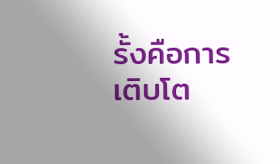รั้งคือการเติบโต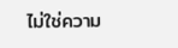ไม่ใช่ความ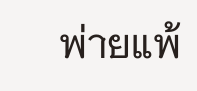พ่ายแพ้